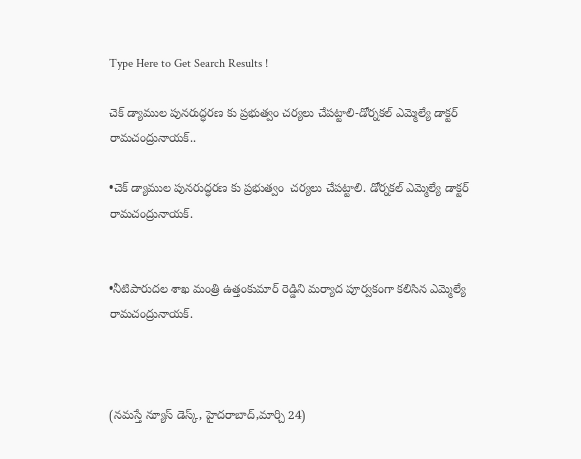Type Here to Get Search Results !

చెక్ డ్యాముల పునరుద్ధరణ కు ప్రభుత్వం చర్యలు చేపట్టాలి-డోర్నకల్ ఎమ్మెల్యే డాక్టర్ రామచంద్రునాయక్..

•చెక్ డ్యాముల పునరుద్ధరణ కు ప్రభుత్వం  చర్యలు చేపట్టాలి. డోర్నకల్ ఎమ్మెల్యే డాక్టర్  రామచంద్రునాయక్.


•నీటిపారుదల శాఖ మంత్రి ఉత్తంకుమార్ రెడ్డిని మర్యాద పూర్వకంగా కలిసిన ఎమ్మెల్యే రామచంద్రునాయక్.



(నమస్తే న్యూస్ డెస్క్, హైదరాబాద్,మార్చి 24)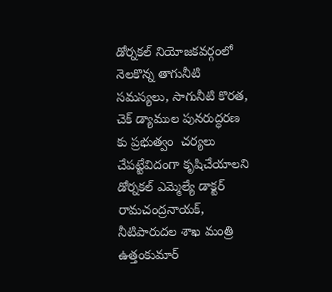డోర్నకల్ నియోజకవర్గంలో నెలకొన్న తాగునీటి సమస్యలు, సాగునీటి కొరత, చెక్ డ్యాముల పునరుద్ధరణ కు ప్రభుత్వం  చర్యలు చేపట్టేవిదంగా కృషిచేయాలని డోర్నకల్ ఎమ్మెల్యే డాక్టర్ రామచంద్రనాయక్, నీటిపారుదల శాఖ మంత్రి ఉత్తంకుమార్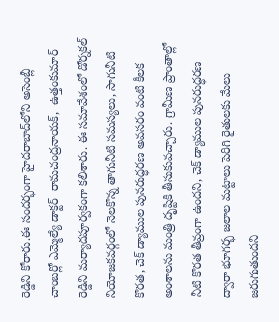రెడ్డిని కోరారు.ఈ సందర్భంగా హైదరాబాద్‌లోని అసెంబ్లీ చాంబర్లో ఎమ్మెల్యే డాక్టర్  రామచంద్రనాయక్,  ఉత్తంకుమార్ రెడ్డిని మర్యాదపూర్వకంగా కలిశారు. ఈ సమావేశంలో డోర్నకల్ నియోజకవర్గంలో నెలకొన్న తాగునీటి సమస్యలు, సాగునీటి కొరత, చెక్ డ్యాముల పునరుద్ధరణ అవసరం వంటి కీలక అంశాలను మంత్రి దృష్టికి తీసుకువచ్చారు. గ్రామీణ ప్రాంతాల్లో నీటి కొరత తీవ్రంగా ఉందని, చెక్ డ్యాముల పునరుద్ధరణ ద్వారా భూగర్భ జలాల మట్టాలు పెరిగి రైతులకు మేలు జరుగుతుందని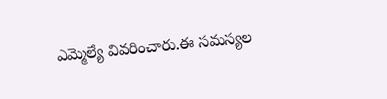ఎమ్మెల్యే వివరించారు.ఈ సమస్యల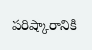పరిష్కారానికి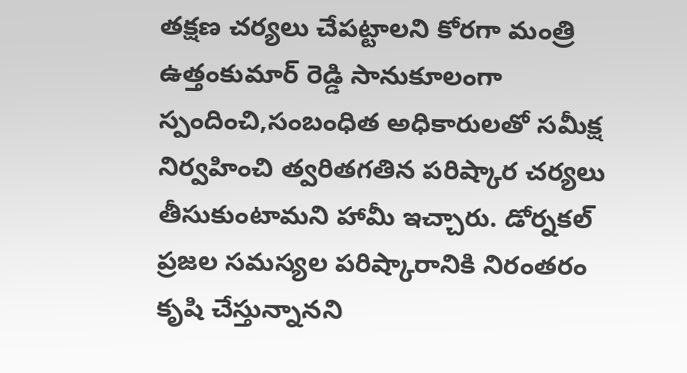తక్షణ చర్యలు చేపట్టాలని కోరగా మంత్రి ఉత్తంకుమార్ రెడ్డి సానుకూలంగా స్పందించి,సంబంధిత అధికారులతో సమీక్ష నిర్వహించి త్వరితగతిన పరిష్కార చర్యలు తీసుకుంటామని హామీ ఇచ్చారు. డోర్నకల్ ప్రజల సమస్యల పరిష్కారానికి నిరంతరం కృషి చేస్తున్నానని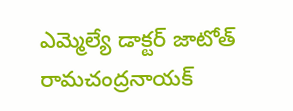ఎమ్మెల్యే డాక్టర్ జాటోత్ రామచంద్రనాయక్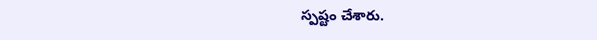స్పష్టం చేశారు.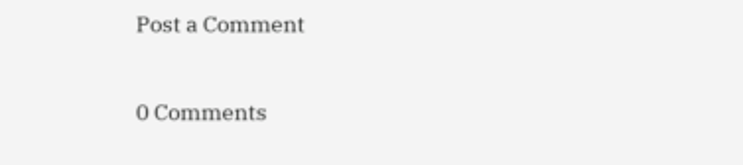Post a Comment

0 Comments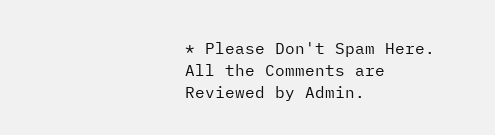* Please Don't Spam Here. All the Comments are Reviewed by Admin.